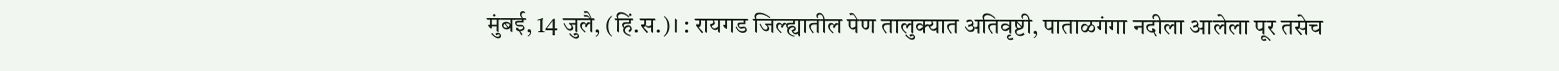मुंबई, 14 जुलै, (हिं.स.)। : रायगड जिल्ह्यातील पेण तालुक्यात अतिवृष्टी, पाताळगंगा नदीला आलेला पूर तसेच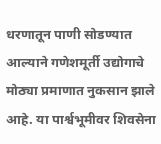धरणातून पाणी सोडण्यात आल्याने गणेशमूर्ती उद्योगाचे मोठ्या प्रमाणात नुकसान झाले आहे. या पार्श्वभूमीवर शिवसेना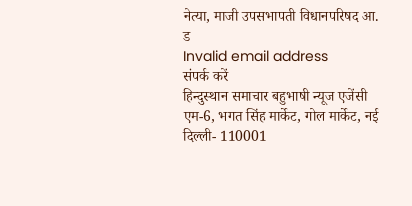नेत्या, माजी उपसभापती विधानपरिषद आ. ड
Invalid email address
संपर्क करें
हिन्दुस्थान समाचार बहुभाषी न्यूज एजेंसी एम-6, भगत सिंह मार्केट, गोल मार्केट, नई दिल्ली- 110001